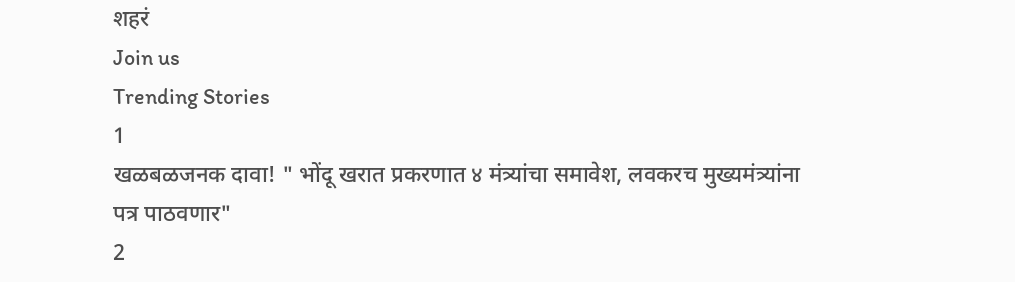शहरं
Join us
Trending Stories
1
खळबळजनक दावा! " भोंदू खरात प्रकरणात ४ मंत्र्यांचा समावेश, लवकरच मुख्यमंत्र्यांना पत्र पाठवणार"
2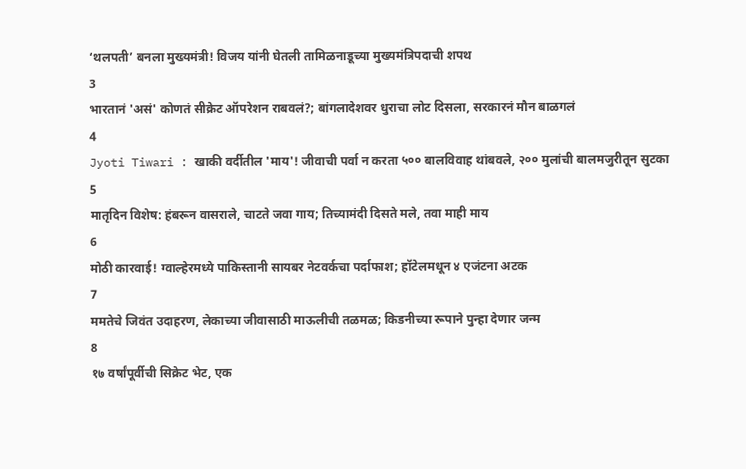‘थलपती’ बनला मुख्यमंत्री! विजय यांनी घेतली तामिळनाडूच्या मुख्यमंत्रिपदाची शपथ
3
भारतानं 'असं' कोणतं सीक्रेट ऑपरेशन राबवलं?; बांगलादेशवर धुराचा लोट दिसला, सरकारनं मौन बाळगलं
4
Jyoti Tiwari : खाकी वर्दीतील 'माय'! जीवाची पर्वा न करता ५०० बालविवाह थांबवले, २०० मुलांची बालमजुरीतून सुटका
5
मातृदिन विशेष: हंबरून वासराले, चाटते जवा गाय; तिच्यामंदी दिसते मले, तवा माही माय
6
मोठी कारवाई! ग्वाल्हेरमध्ये पाकिस्तानी सायबर नेटवर्कचा पर्दाफाश; हॉटेलमधून ४ एजंटना अटक
7
ममतेचे जिवंत उदाहरण, लेकाच्या जीवासाठी माऊलीची तळमळ; किडनीच्या रूपाने पुन्हा देणार जन्म
8
१७ वर्षांपूर्वीची सिक्रेट भेट, एक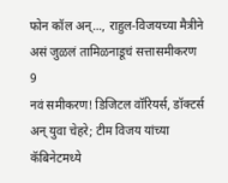फोन कॉल अन्..., राहुल-विजयच्या मैत्रीने असं जुळलं तामिळनाडूचं सत्तासमीकरण
9
नवं समीकरण! डिजिटल वॉरियर्स, डॉक्टर्स अन् युवा चेहरे; टीम विजय यांच्या कॅबिनेटमध्ये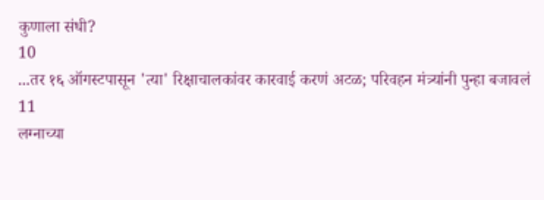कुणाला संधी?
10
...तर १६ ऑगस्टपासून 'त्या' रिक्षाचालकांवर कारवाई करणं अटळ; परिवहन मंत्र्‍यांनी पुन्हा बजावलं
11
लग्नाच्या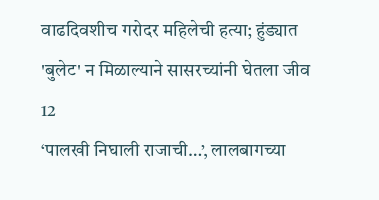वाढदिवशीच गरोदर महिलेची हत्या; हुंड्यात 'बुलेट' न मिळाल्याने सासरच्यांनी घेतला जीव
12
‘पालखी निघाली राजाची…’, लालबागच्या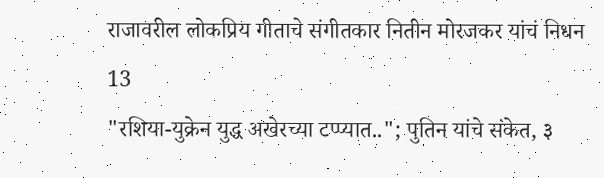राजावरील लोकप्रिय गीताचे संगीतकार नितीन मोरजकर यांचं निधन
13
"रशिया-युक्रेन युद्ध अखेरच्या टप्प्यात.."; पुतिन यांचे संकेत, ३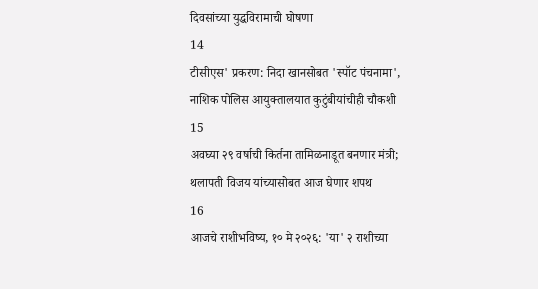दिवसांच्या युद्धविरामाची घोषणा
14
टीसीएस' प्रकरण: निदा खानसोबत 'स्पॉट पंचनामा', नाशिक पोलिस आयुक्तालयात कुटुंबीयांचीही चौकशी
15
अवघ्या २९ वर्षाची किर्तना तामिळनाडूत बनणार मंत्री; थलापती विजय यांच्यासोबत आज घेणार शपथ
16
आजचे राशीभविष्य, १० मे २०२६: 'या' २ राशीच्या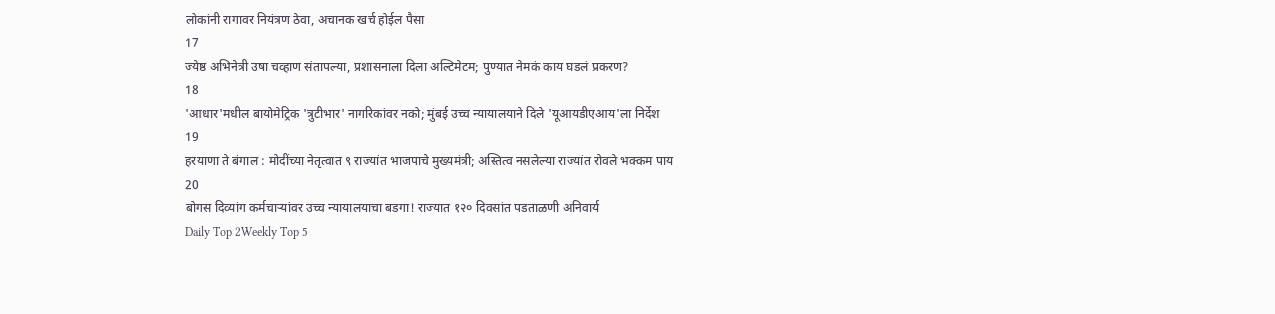लोकांनी रागावर नियंत्रण ठेवा, अचानक खर्च होईल पैसा
17
ज्येष्ठ अभिनेत्री उषा चव्हाण संतापल्या, प्रशासनाला दिला अल्टिमेटम; पुण्यात नेमकं काय घडलं प्रकरण?
18
'आधार'मधील बायोमेट्रिक 'त्रुटीभार' नागरिकांवर नको; मुंबई उच्च न्यायालयाने दिले 'यूआयडीएआय'ला निर्देश
19
हरयाणा ते बंगाल : मोदींच्या नेतृत्वात ९ राज्यांत भाजपाचे मुख्यमंत्री; अस्तित्व नसलेल्या राज्यांत रोवले भक्कम पाय
20
बोगस दिव्यांग कर्मचाऱ्यांवर उच्च न्यायालयाचा बडगा! राज्यात १२० दिवसांत पडताळणी अनिवार्य
Daily Top 2Weekly Top 5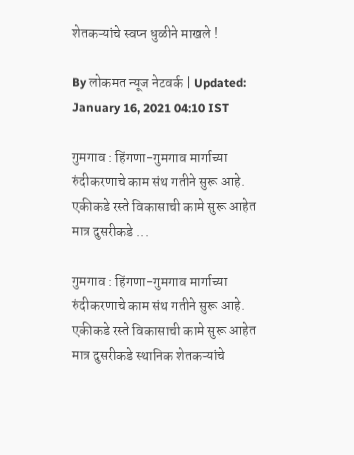शेतकऱ्यांचे स्वप्न धुळीने माखले !

By लोकमत न्यूज नेटवर्क | Updated: January 16, 2021 04:10 IST

गुमगाव : हिंगणा-गुमगाव मार्गाच्या रुंदीकरणाचे काम संथ गतीने सुरू आहे. एकीकडे रस्ते विकासाची कामे सुरू आहेत मात्र दुसरीकडे ...

गुमगाव : हिंगणा-गुमगाव मार्गाच्या रुंदीकरणाचे काम संथ गतीने सुरू आहे. एकीकडे रस्ते विकासाची कामे सुरू आहेत मात्र दुसरीकडे स्थानिक शेतकऱ्यांचे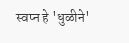स्वप्न हे 'धुळीने'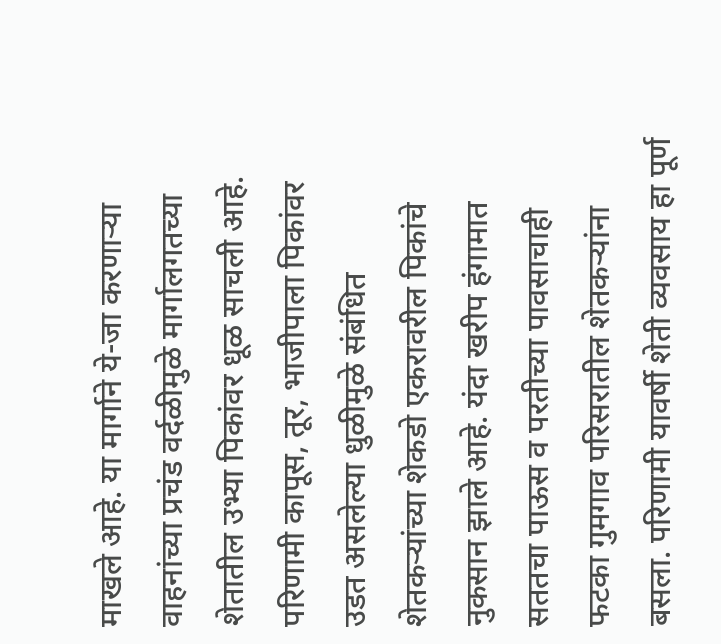माखले आहे. या मार्गाने ये-जा करणाऱ्या वाहनांच्या प्रचंड वर्दळीमुळे मार्गालगतच्या शेतातील उभ्या पिकांवर धूळ साचली आहे. परिणामी कापूस, तूर, भाजीपाला पिकांवर उडत असलेल्या धुळीमु‌ळे संबंधित शेतकऱ्यांच्या शेकडो एकरावरील पिकांचे नुकसान झाले आहे. यंदा खरीप हंगामात सततचा पाऊस व परतीच्या पावसाचाही फटका गुमगाव परिसरातील शेतकऱ्यांना बसला. परिणामी यावर्षी शेती व्यवसाय हा पूर्ण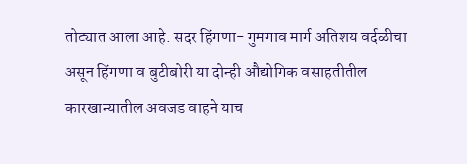तोट्यात आला आहे. सदर हिंगणा- गुमगाव मार्ग अतिशय वर्दळीचा असून हिंगणा व बुटीबोरी या दोन्ही औद्योगिक वसाहतीतील कारखान्यातील अवजड वाहने याच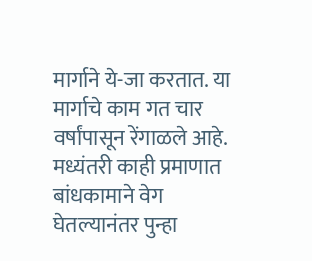मार्गाने ये-जा करतात. या मार्गाचे काम गत चार वर्षांपासून रेंगाळले आहे. मध्यंतरी काही प्रमाणात बांधकामाने वेग घेतल्यानंतर पुन्हा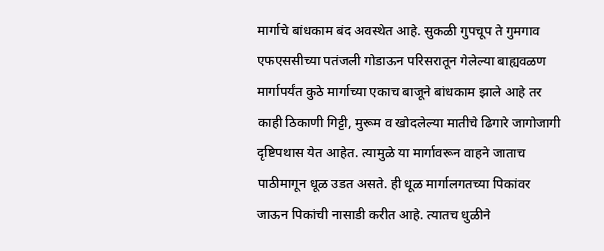मार्गाचे बांधकाम बंद अवस्थेत आहे. सुकळी गुपचूप ते गुमगाव एफएससीच्या पतंजली गोडाऊन परिसरातून गेलेल्या बाह्यवळण मार्गापर्यंत कुठे मार्गाच्या एकाच बाजूने बांधकाम झाले आहे तर काही ठिकाणी गिट्टी, मुरूम व खोदलेल्या मातीचे ढिगारे जागोजागी दृष्टिपथास येत आहेत. त्यामुळे या मार्गावरून वाहने जाताच पाठीमागून धूळ उडत असते. ही धूळ मार्गालगतच्या पिकांवर जाऊन पिकांची नासाडी करीत आहे. त्यातच धुळीने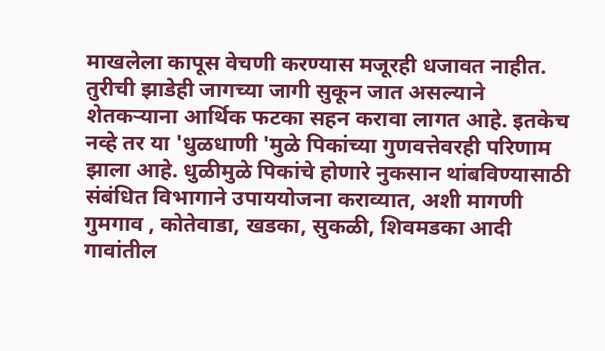माखलेला कापूस वेचणी करण्यास मजूरही धजावत नाहीत. तुरीची झाडेही जागच्या जागी सुकून जात असल्याने शेतकऱ्याना आर्थिक फटका सहन करावा लागत आहे. इतकेच नव्हे तर या 'धुळधाणी 'मुळे पिकांच्या गुणवत्तेवरही परिणाम झाला आहे. धुळीमुळे पिकांचे होणारे नुकसान थांबविण्यासाठी संबंधित विभागाने उपाययोजना कराव्यात, अशी मागणी गुमगाव , कोतेवाडा, खडका, सुकळी, शिवमडका आदी गावांतील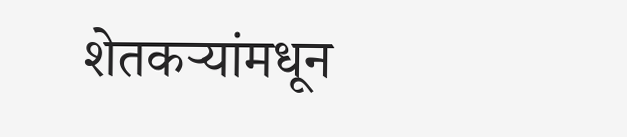शेतकऱ्यांमधून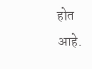होत आहे.